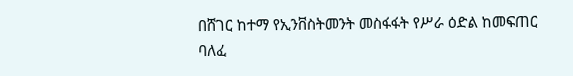በሸገር ከተማ የኢንቨስትመንት መስፋፋት የሥራ ዕድል ከመፍጠር ባለፈ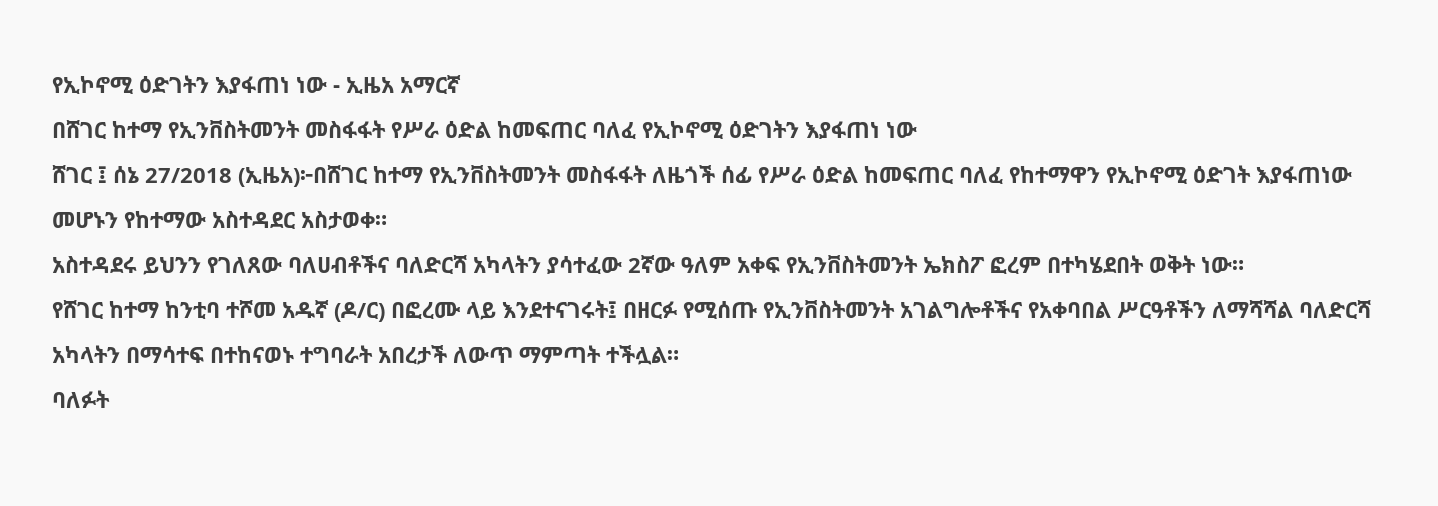የኢኮኖሚ ዕድገትን እያፋጠነ ነው - ኢዜአ አማርኛ
በሸገር ከተማ የኢንቨስትመንት መስፋፋት የሥራ ዕድል ከመፍጠር ባለፈ የኢኮኖሚ ዕድገትን እያፋጠነ ነው
ሸገር ፤ ሰኔ 27/2018 (ኢዜአ)፦በሸገር ከተማ የኢንቨስትመንት መስፋፋት ለዜጎች ሰፊ የሥራ ዕድል ከመፍጠር ባለፈ የከተማዋን የኢኮኖሚ ዕድገት እያፋጠነው መሆኑን የከተማው አስተዳደር አስታወቀ።
አስተዳደሩ ይህንን የገለጸው ባለሀብቶችና ባለድርሻ አካላትን ያሳተፈው 2ኛው ዓለም አቀፍ የኢንቨስትመንት ኤክስፖ ፎረም በተካሄደበት ወቅት ነው።
የሸገር ከተማ ከንቲባ ተሾመ አዱኛ (ዶ/ር) በፎረሙ ላይ እንደተናገሩት፤ በዘርፉ የሚሰጡ የኢንቨስትመንት አገልግሎቶችና የአቀባበል ሥርዓቶችን ለማሻሻል ባለድርሻ አካላትን በማሳተፍ በተከናወኑ ተግባራት አበረታች ለውጥ ማምጣት ተችሏል።
ባለፉት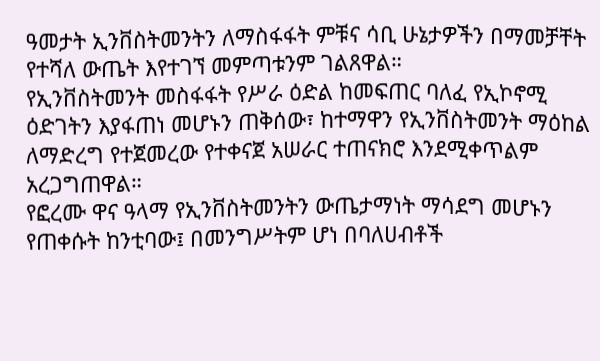ዓመታት ኢንቨስትመንትን ለማስፋፋት ምቹና ሳቢ ሁኔታዎችን በማመቻቸት የተሻለ ውጤት እየተገኘ መምጣቱንም ገልጸዋል።
የኢንቨስትመንት መስፋፋት የሥራ ዕድል ከመፍጠር ባለፈ የኢኮኖሚ ዕድገትን እያፋጠነ መሆኑን ጠቅሰው፣ ከተማዋን የኢንቨስትመንት ማዕከል ለማድረግ የተጀመረው የተቀናጀ አሠራር ተጠናክሮ እንደሚቀጥልም አረጋግጠዋል።
የፎረሙ ዋና ዓላማ የኢንቨስትመንትን ውጤታማነት ማሳደግ መሆኑን የጠቀሱት ከንቲባው፤ በመንግሥትም ሆነ በባለሀብቶች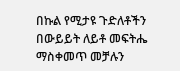በኩል የሚታዩ ጉድለቶችን በውይይት ለይቶ መፍትሔ ማስቀመጥ መቻሉን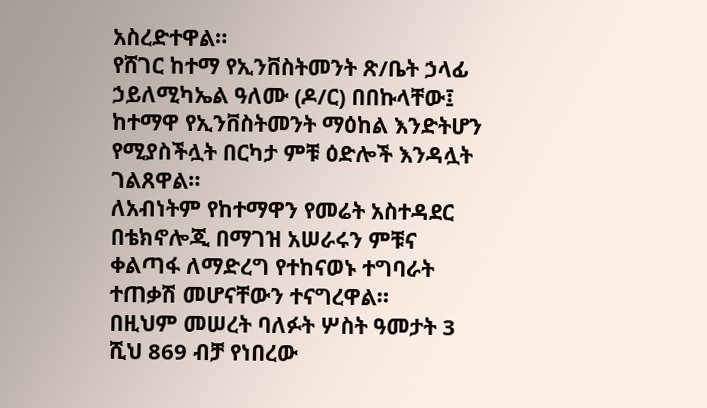አስረድተዋል።
የሸገር ከተማ የኢንቨስትመንት ጽ/ቤት ኃላፊ ኃይለሚካኤል ዓለሙ (ዶ/ር) በበኩላቸው፤ ከተማዋ የኢንቨስትመንት ማዕከል እንድትሆን የሚያስችሏት በርካታ ምቹ ዕድሎች እንዳሏት ገልጸዋል።
ለአብነትም የከተማዋን የመሬት አስተዳደር በቴክኖሎጂ በማገዝ አሠራሩን ምቹና ቀልጣፋ ለማድረግ የተከናወኑ ተግባራት ተጠቃሽ መሆናቸውን ተናግረዋል።
በዚህም መሠረት ባለፉት ሦስት ዓመታት 3 ሺህ 869 ብቻ የነበረው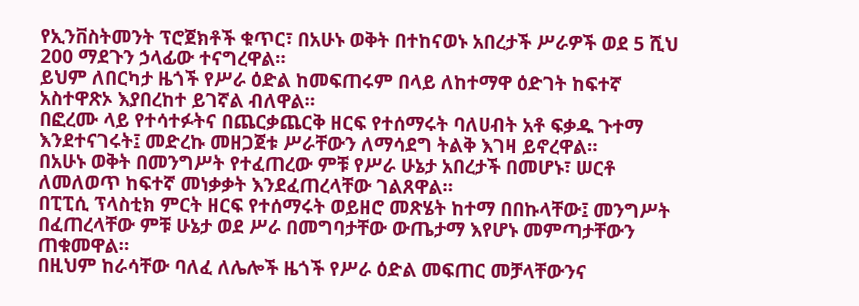የኢንቨስትመንት ፕሮጀክቶች ቁጥር፣ በአሁኑ ወቅት በተከናወኑ አበረታች ሥራዎች ወደ 5 ሺህ 200 ማደጉን ኃላፊው ተናግረዋል።
ይህም ለበርካታ ዜጎች የሥራ ዕድል ከመፍጠሩም በላይ ለከተማዋ ዕድገት ከፍተኛ አስተዋጽኦ እያበረከተ ይገኛል ብለዋል።
በፎረሙ ላይ የተሳተፉትና በጨርቃጨርቅ ዘርፍ የተሰማሩት ባለሀብት አቶ ፍቃዱ ጉተማ እንደተናገሩት፤ መድረኩ መዘጋጀቱ ሥራቸውን ለማሳደግ ትልቅ እገዛ ይኖረዋል።
በአሁኑ ወቅት በመንግሥት የተፈጠረው ምቹ የሥራ ሁኔታ አበረታች በመሆኑ፣ ሠርቶ ለመለወጥ ከፍተኛ መነቃቃት እንደፈጠረላቸው ገልጸዋል።
በፒፒሲ ፕላስቲክ ምርት ዘርፍ የተሰማሩት ወይዘሮ መጽሄት ከተማ በበኩላቸው፤ መንግሥት በፈጠረላቸው ምቹ ሁኔታ ወደ ሥራ በመግባታቸው ውጤታማ እየሆኑ መምጣታቸውን ጠቁመዋል።
በዚህም ከራሳቸው ባለፈ ለሌሎች ዜጎች የሥራ ዕድል መፍጠር መቻላቸውንና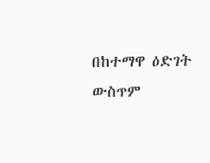በከተማዋ ዕድገት ውስጥም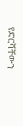የድርሻቸውን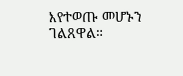እየተወጡ መሆኑን ገልጸዋል።